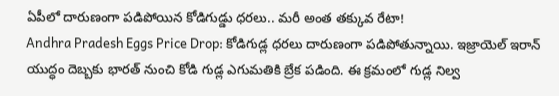ఏపీలో దారుణంగా పడిపోయిన కోడిగుడ్డు ధరలు.. మరీ అంత తక్కువ రేటా!
Andhra Pradesh Eggs Price Drop: కోడిగుడ్ల ధరలు దారుణంగా పడిపోతున్నాయి. ఇజ్రాయెల్ ఇరాన్ యుద్ధం దెబ్బకు భారత్ నుంచి కోడి గుడ్ల ఎగుమతికి బ్రేక పడింది. ఈ క్రమంలో గుడ్ల నిల్వ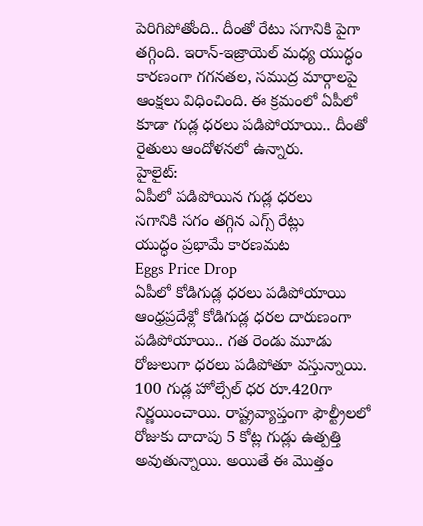పెరిగిపోతోంది.. దీంతో రేటు సగానికి పైగా తగ్గింది. ఇరాన్-ఇజ్రాయెల్ మధ్య యుద్ధం కారణంగా గగనతల, సముద్ర మార్గాలపై ఆంక్షలు విధించింది. ఈ క్రమంలో ఏపీలో కూడా గుడ్ల ధరలు పడిపోయాయి.. దీంతో రైతులు ఆందోళనలో ఉన్నారు.
హైలైట్:
ఏపీలో పడిపోయిన గుడ్ల ధరలు
సగానికి సగం తగ్గిన ఎగ్స్ రేట్లు
యుద్ధం ప్రభామే కారణమట
Eggs Price Drop
ఏపీలో కోడిగుడ్ల ధరలు పడిపోయాయి
ఆంధ్రప్రదేశ్లో కోడిగుడ్ల ధరల దారుణంగా పడిపోయాయి.. గత రెండు మూడు రోజులుగా ధరలు పడిపోతూ వస్తున్నాయి. 100 గుడ్ల హోల్సేల్ ధర రూ.420గా నిర్ణయించాయి. రాష్ట్రవ్యాప్తంగా ఫౌల్ట్రీలలో రోజుకు దాదాపు 5 కోట్ల గుడ్లు ఉత్పత్తి అవుతున్నాయి. అయితే ఈ మొత్తం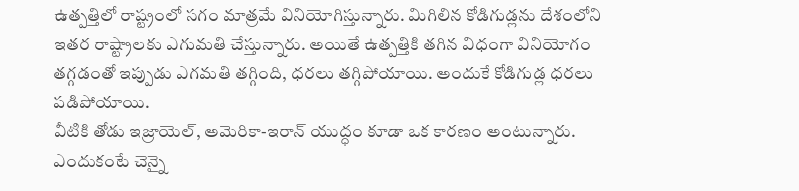ఉత్పత్తిలో రాష్ట్రంలో సగం మాత్రమే వినియోగిస్తున్నారు. మిగిలిన కోడిగుడ్లను దేశంలోని ఇతర రాష్ట్రాలకు ఎగుమతి చేస్తున్నారు. అయితే ఉత్పత్తికి తగిన విధంగా వినియోగం తగ్గడంతో ఇప్పుడు ఎగమతి తగ్గింది, ధరలు తగ్గిపోయాయి. అందుకే కోడిగుడ్ల ధరలు పడిపోయాయి.
వీటికి తోడు ఇజ్రాయెల్, అమెరికా-ఇరాన్ యుద్ధం కూడా ఒక కారణం అంటున్నారు. ఎందుకంటే చెన్నై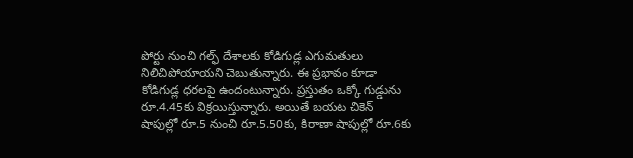పోర్టు నుంచి గల్ఫ్ దేశాలకు కోడిగుడ్ల ఎగుమతులు నిలిచిపోయాయని చెబుతున్నారు. ఈ ప్రభావం కూడా కోడిగుడ్ల ధరలపై ఉందంటున్నారు. ప్రస్తుతం ఒక్కో గుడ్డును రూ.4.45కు విక్రయిస్తున్నారు. అయితే బయట చికెన్ షాపుల్లో రూ.5 నుంచి రూ.5.50కు, కిరాణా షాపుల్లో రూ.6కు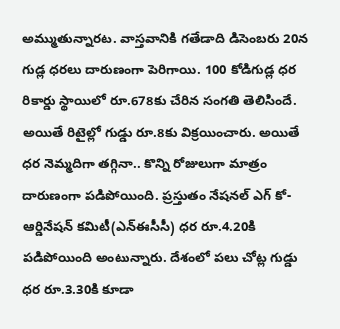అమ్ముతున్నారట. వాస్తవానికి గతేడాది డిసెంబరు 20న గుడ్ల ధరలు దారుణంగా పెరిగాయి. 100 కోడిగుడ్ల ధర రికార్డు స్థాయిలో రూ.678కు చేరిన సంగతి తెలిసిందే. అయితే రిటైల్లో గుడ్డు రూ.8కు విక్రయించారు. అయితే ధర నెమ్మదిగా తగ్గినా.. కొన్ని రోజులుగా మాత్రం దారుణంగా పడిపోయింది. ప్రస్తుతం నేషనల్ ఎగ్ కో-ఆర్డినేషన్ కమిటీ(ఎన్ఈసీసీ) ధర రూ.4.20కి పడిపోయింది అంటున్నారు. దేశంలో పలు చోట్ల గుడ్డు ధర రూ.3.30కి కూడా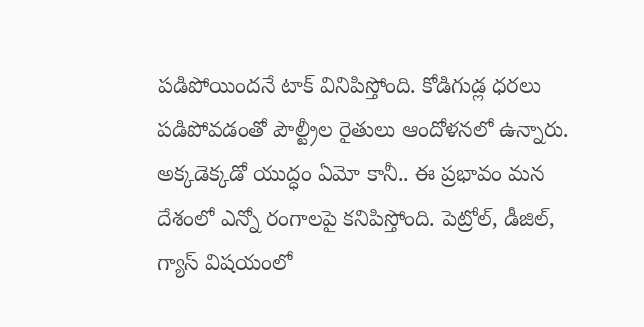పడిపోయిందనే టాక్ వినిపిస్తోంది. కోడిగుడ్ల ధరలు పడిపోవడంతో పౌల్ట్రీల రైతులు ఆందోళనలో ఉన్నారు.
అక్కడెక్కడో యుద్ధం ఏమో కానీ.. ఈ ప్రభావం మన దేశంలో ఎన్నో రంగాలపై కనిపిస్తోంది. పెట్రోల్, డీజిల్, గ్యాస్ విషయంలో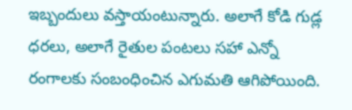ఇబ్బందులు వస్తాయంటున్నారు. అలాగే కోడి గుడ్ల ధరలు, అలాగే రైతుల పంటలు సహా ఎన్నో రంగాలకు సంబంధించిన ఎగుమతి ఆగిపోయింది.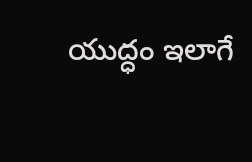యుద్ధం ఇలాగే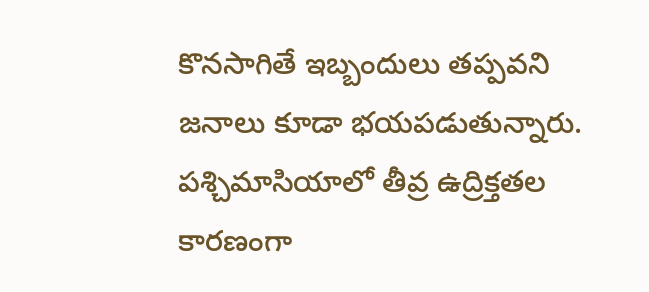కొనసాగితే ఇబ్బందులు తప్పవని జనాలు కూడా భయపడుతున్నారు. పశ్చిమాసియాలో తీవ్ర ఉద్రిక్తతల కారణంగా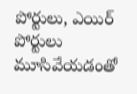పోర్టులు, ఎయిర్ పోర్టులు మూసివేయడంతో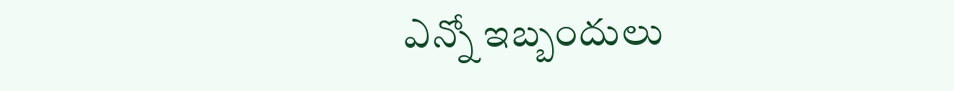ఎన్నో ఇబ్బందులు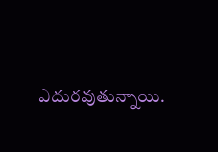ఎదురవుతున్నాయి.